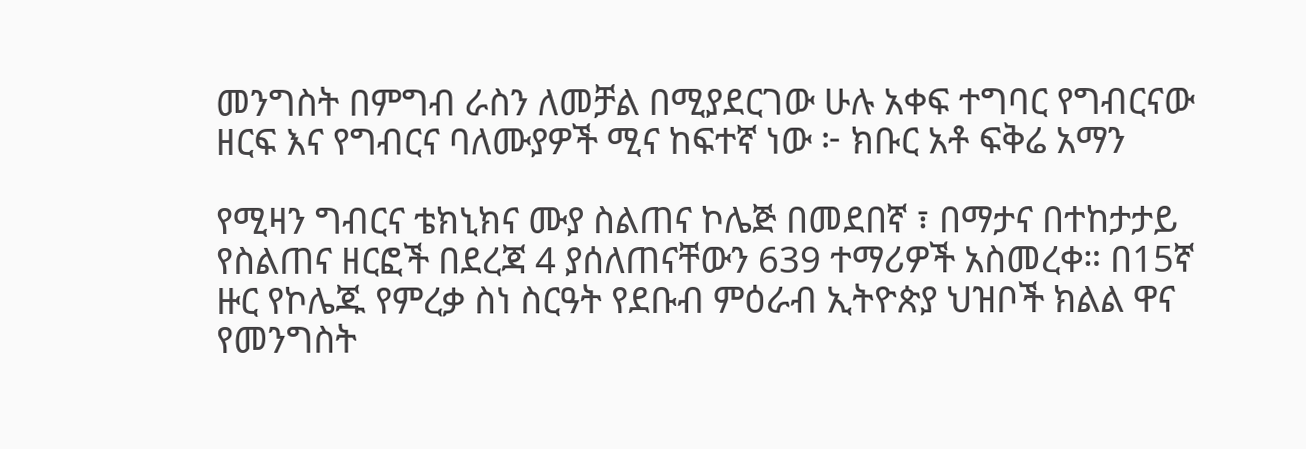መንግስት በምግብ ራስን ለመቻል በሚያደርገው ሁሉ አቀፍ ተግባር የግብርናው ዘርፍ እና የግብርና ባለሙያዎች ሚና ከፍተኛ ነው ፦ ክቡር አቶ ፍቅሬ አማን

የሚዛን ግብርና ቴክኒክና ሙያ ስልጠና ኮሌጅ በመደበኛ ፣ በማታና በተከታታይ የስልጠና ዘርፎች በደረጃ 4 ያሰለጠናቸውን 639 ተማሪዎች አስመረቀ። በ15ኛ ዙር የኮሌጁ የምረቃ ስነ ስርዓት የደቡብ ምዕራብ ኢትዮጵያ ህዝቦች ክልል ዋና የመንግስት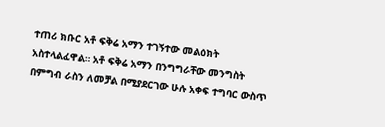ተጠሪ ክቡር አቶ ፍቅሬ አማን ተገኝተው መልዕክት አስተላልፈዋል። አቶ ፍቅሬ አማን በንግግራቸው መንግስት በምግብ ራስን ለመቻል በሚያደርገው ሁሉ አቀፍ ተግባር ውስጥ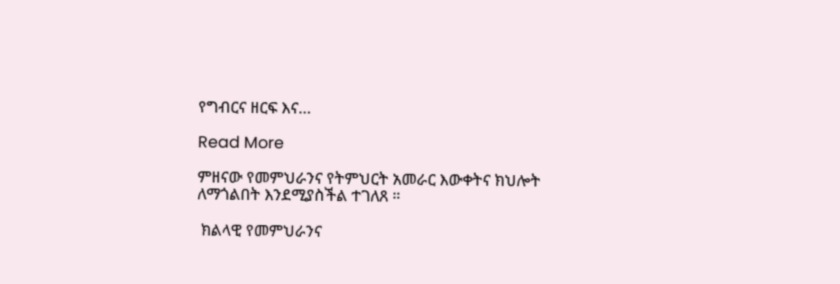የግብርና ዘርፍ እና…

Read More

ምዘናው የመምህራንና የትምህርት አመራር እውቀትና ክህሎት ለማጎልበት እንደሚያስችል ተገለጸ ።

 ክልላዊ የመምህራንና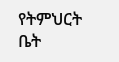የትምህርት ቤት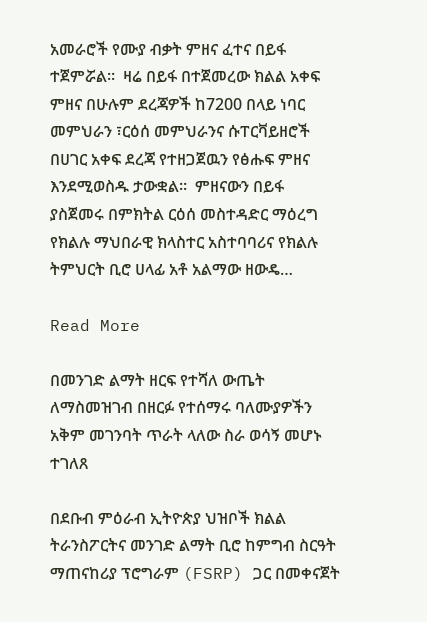አመራሮች የሙያ ብቃት ምዘና ፈተና በይፋ ተጀምሯል።  ዛሬ በይፋ በተጀመረው ክልል አቀፍ ምዘና በሁሉም ደረጃዎች ከ7200 በላይ ነባር መምህራን ፣ርዕሰ መምህራንና ሱፐርቫይዘሮች በሀገር አቀፍ ደረጃ የተዘጋጀዉን የፅሑፍ ምዘና እንደሚወስዱ ታውቋል።  ምዘናውን በይፋ ያስጀመሩ በምክትል ርዕሰ መስተዳድር ማዕረግ የክልሉ ማህበራዊ ክላስተር አስተባባሪና የክልሉ ትምህርት ቢሮ ሀላፊ አቶ አልማው ዘውዴ…

Read More

በመንገድ ልማት ዘርፍ የተሻለ ውጤት ለማስመዝገብ በዘርፉ የተሰማሩ ባለሙያዎችን አቅም መገንባት ጥራት ላለው ስራ ወሳኝ መሆኑ ተገለጸ

በደቡብ ምዕራብ ኢትዮጵያ ህዝቦች ክልል ትራንስፖርትና መንገድ ልማት ቢሮ ከምግብ ስርዓት ማጠናከሪያ ፕሮግራም (FSRP) ጋር በመቀናጀት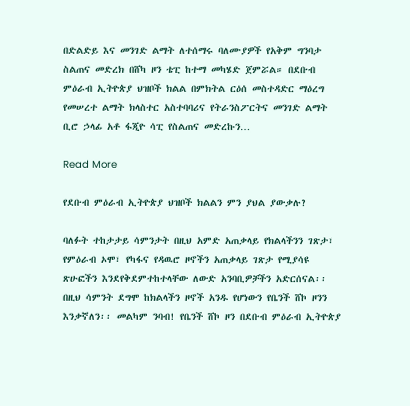በድልድይ እና መንገድ ልማት ለተሰማሩ ባለሙያዎች የአቅም ግንባታ ስልጠና መድረክ በሸካ ዞን ቴፒ ከተማ መካሄድ ጀምሯል። በደቡብ ምዕራብ ኢትዮጵያ ህዝቦች ክልል በምክትል ርዕሰ መስተዳድር ማዕረግ የመሠረተ ልማት ክላስተር አስተባባሪና የትራንስፖርትና መንገድ ልማት ቢሮ ኃላፊ አቶ ፋጂዮ ሳፒ የስልጠና መድረኩን…

Read More

የደቡብ ምዕራብ ኢትዮጵያ ህዝቦች ክልልን ምን ያህል ያውቃሉ?

ባለፉት ተከታታይ ሳምንታት በዚህ አምድ አጠቃላይ የክልላችንን ገጽታ፣ የምዕራብ ኦሞ፣ የካፋና የዳዉሮ ዞኖችን አጠቃላይ ገጽታ የሚያሳዩ ጽሁፎችን እንደየቅደምተከተላቸው ለውድ አንባቢዎቻችን አድርሰናል፡፡ በዚህ ሳምንት ደግሞ ከክልላችን ዞኖች አንዱ የሆነውን የቤንች ሸኮ ዞንን እንቃኛለን፡፡ መልካም ንባብ! የቤንች ሸኮ ዞን በደቡብ ምዕራብ ኢትዮጵያ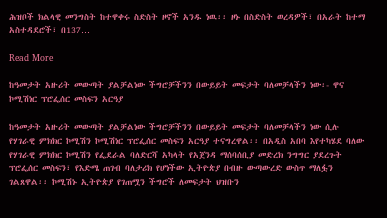ሕዝቦች ክልላዊ መንግስት ከተዋቀሩ ስድስት ዞኖች አንዱ ነዉ፡፡ ዞኑ በስድስት ወረዳዎች፣ በአራት ከተማ አስተዳደሮች፣ በ137…

Read More

ከዓመታት አዙሪት መውጣት ያልቻልነው ችግሮቻችንን በውይይት መፍታት ባለመቻላችን ነው፡- ዋና ኮሚሽነር ፕሮፌሰር መስፍን አርዓያ

ከዓመታት አዙሪት መውጣት ያልቻልነው ችግሮቻችንን በውይይት መፍታት ባለመቻላችን ነው ሲሉ የሃገራዊ ምክክር ኮሚሽን ኮሚሽነር ፕሮፌሰር መስፍን አርዓያ ተናግረዋል፡፡ በአዲስ አበባ እየተካሄደ ባለው የሃገራዊ ምክክር ኮሚሽን የፌደራል ባለድርሻ አካላት የአጀንዳ ማሰባሰቢያ መድረክ ንግግር ያደረጉት ፕሮፌሰር መስፍን፣ የእድሜ ጠገብ ባለታሪክ የሆነችው ኢትዮጵያ በብዙ ውጣውረድ ውስጥ ማለፏን ገልጸዋል፡፡ ኮሚሽኑ ኢትዮጵያ የገጠሟን ችግሮች ለመፍታት ህዝቡን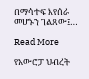በማሳተፍ እየሰራ መሆኑን ገልጸው፤…

Read More

የአውሮፓ ህብረት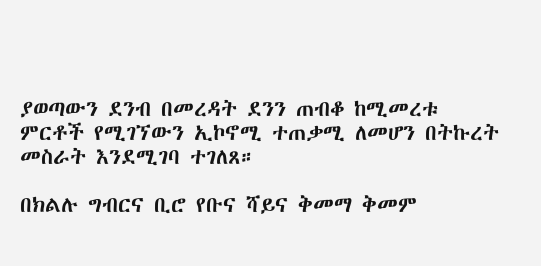ያወጣውን ደንብ በመረዳት ደንን ጠብቆ ከሚመረቱ ምርቶች የሚገኘውን ኢኮኖሚ ተጠቃሚ ለመሆን በትኩረት መስራት እንደሚገባ ተገለጸ።

በክልሉ ግብርና ቢሮ የቡና ሻይና ቅመማ ቅመም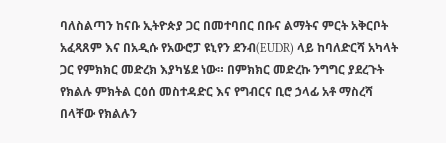ባለስልጣን ከናቡ ኢትዮጵያ ጋር በመተባበር በቡና ልማትና ምርት አቅርቦት አፈጻጸም እና በአዲሱ የአውሮፓ ዩኒየን ደንብ(EUDR) ላይ ከባለድርሻ አካላት ጋር የምክክር መድረክ እያካሄደ ነው። በምክክር መድረኩ ንግግር ያደረጉት የክልሉ ምክትል ርዕሰ መስተዳድር እና የግብርና ቢሮ ኃላፊ አቶ ማስረሻ በላቸው የክልሉን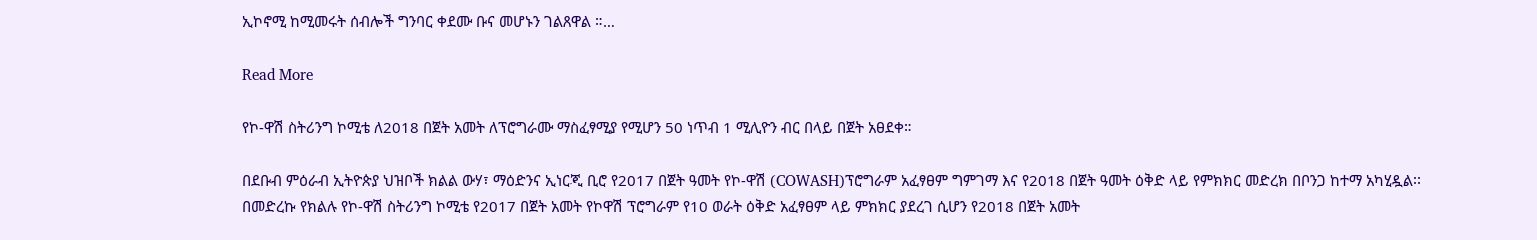ኢኮኖሚ ከሚመሩት ሰብሎች ግንባር ቀደሙ ቡና መሆኑን ገልጸዋል ።…

Read More

የኮ-ዋሽ ስትሪንግ ኮሚቴ ለ2018 በጀት አመት ለፕሮግራሙ ማስፈፃሚያ የሚሆን 50 ነጥብ 1 ሚሊዮን ብር በላይ በጀት አፀደቀ።

በደቡብ ምዕራብ ኢትዮጵያ ህዝቦች ክልል ውሃ፣ ማዕድንና ኢነርጂ ቢሮ የ2017 በጀት ዓመት የኮ-ዋሽ (COWASH)ፕሮግራም አፈፃፀም ግምገማ እና የ2018 በጀት ዓመት ዕቅድ ላይ የምክክር መድረክ በቦንጋ ከተማ አካሂዷል፡፡ በመድረኩ የክልሉ የኮ-ዋሽ ስትሪንግ ኮሚቴ የ2017 በጀት አመት የኮዋሽ ፕሮግራም የ10 ወራት ዕቅድ አፈፃፀም ላይ ምክክር ያደረገ ሲሆን የ2018 በጀት አመት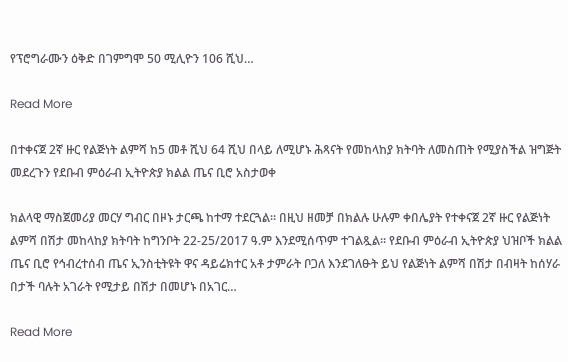የፕሮግራሙን ዕቅድ በገምግሞ 50 ሚሊዮን 106 ሺህ…

Read More

በተቀናጀ 2ኛ ዙር የልጅነት ልምሻ ከ5 መቶ ሺህ 64 ሺህ በላይ ለሚሆኑ ሕጻናት የመከላከያ ክትባት ለመስጠት የሚያስችል ዝግጅት መደረጉን የደቡብ ምዕራብ ኢትዮጵያ ክልል ጤና ቢሮ አስታወቀ

ክልላዊ ማስጀመሪያ መርሃ ግብር በዞኑ ታርጫ ከተማ ተደርጓል። በዚህ ዘመቻ በክልሉ ሁሉም ቀበሌያት የተቀናጀ 2ኛ ዙር የልጅነት ልምሻ በሽታ መከላከያ ክትባት ከግንቦት 22-25/2017 ዓ.ም እንደሚሰጥም ተገልጿል። የደቡብ ምዕራብ ኢትዮጵያ ህዝቦች ክልል ጤና ቢሮ የኅብረተሰብ ጤና ኢንስቲትዩት ዋና ዳይሬክተር አቶ ታምራት ቦጋለ እንደገለፁት ይህ የልጅነት ልምሻ በሽታ በብዛት ከሰሃራ በታች ባሉት አገራት የሚታይ በሽታ በመሆኑ በአገር…

Read More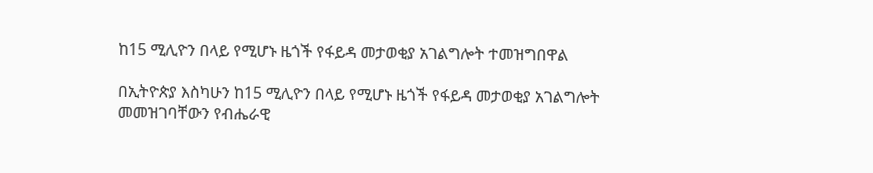ከ15 ሚሊዮን በላይ የሚሆኑ ዜጎች የፋይዳ መታወቂያ አገልግሎት ተመዝግበዋል

በኢትዮጵያ እስካሁን ከ15 ሚሊዮን በላይ የሚሆኑ ዜጎች የፋይዳ መታወቂያ አገልግሎት መመዝገባቸውን የብሔራዊ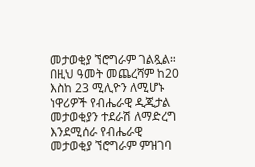መታወቂያ ኘሮግራም ገልጿል። በዚህ ዓመት መጨረሻም ከ20 እስከ 23 ሚሊዮን ለሚሆኑ ነዋሪዎች የብሔራዊ ዲጂታል መታወቂያን ተደራሽ ለማድረግ እንደሚሰራ የብሔራዊ መታወቂያ ኘሮግራም ምዝገባ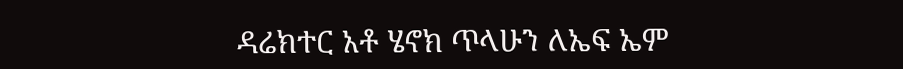ዳሬክተር አቶ ሄኖክ ጥላሁን ለኤፍ ኤም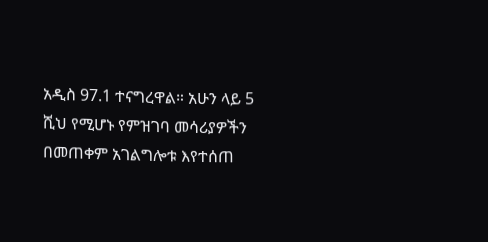አዲስ 97.1 ተናግረዋል። አሁን ላይ 5 ሺህ የሚሆኑ የምዝገባ መሳሪያዎችን በመጠቀም አገልግሎቱ እየተሰጠ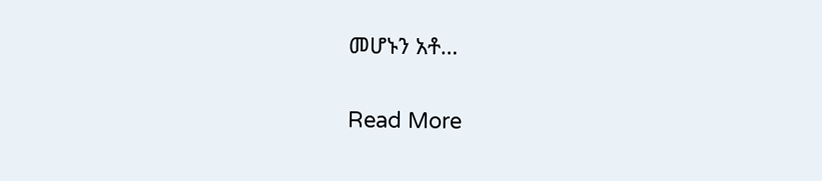መሆኑን አቶ…

Read More